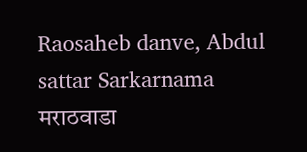Raosaheb danve, Abdul sattar Sarkarnama
मराठवाडा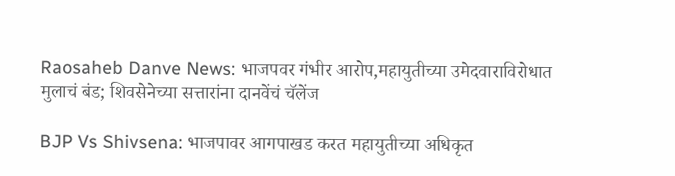Raosaheb Danve News: भाजपवर गंभीर आरोप,महायुतीच्या उमेदवाराविरोधात मुलाचं बंड; शिवसेनेच्या सत्तारांना दानवेंचं चॅलेंज

BJP Vs Shivsena: भाजपावर आगपाखड करत महायुतीच्या अधिकृत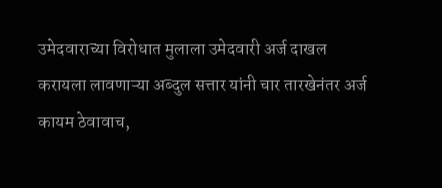उमेदवाराच्या विरोधात मुलाला उमेदवारी अर्ज दाखल करायला लावणाऱ्या अब्दुल सत्तार यांनी चार तारखेनंतर अर्ज कायम ठेवावाच,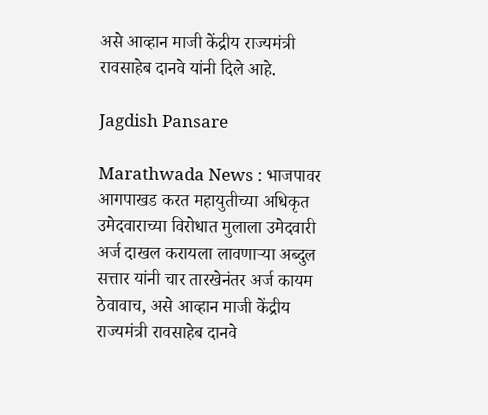असे आव्हान माजी केंद्रीय राज्यमंत्री रावसाहेब दानवे यांनी दिले आहे.

Jagdish Pansare

Marathwada News : भाजपावर आगपाखड करत महायुतीच्या अधिकृत उमेदवाराच्या विरोधात मुलाला उमेदवारी अर्ज दाखल करायला लावणाऱ्या अब्दुल सत्तार यांनी चार तारखेनंतर अर्ज कायम ठेवावाच, असे आव्हान माजी केंद्रीय राज्यमंत्री रावसाहेब दानवे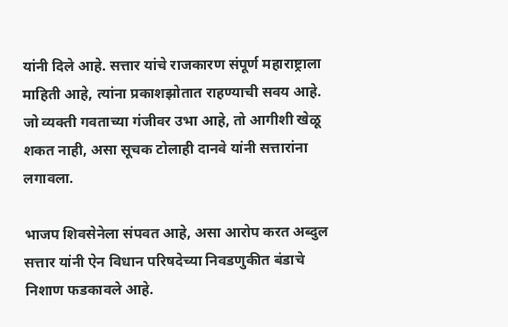यांनी दिले आहे. सत्तार यांचे राजकारण संपूर्ण महाराष्ट्राला माहिती आहे, त्यांना प्रकाशझोतात राहण्याची सवय आहे. जो व्यक्ती गवताच्या गंजीवर उभा आहे, तो आगीशी खेळू शकत नाही, असा सूचक टोलाही दानवे यांनी सत्तारांना लगावला.

भाजप शिवसेनेला संपवत आहे, असा आरोप करत अब्दुल सत्तार यांनी ऐन विधान परिषदेच्या निवडणुकीत बंडाचे निशाण फडकावले आहे.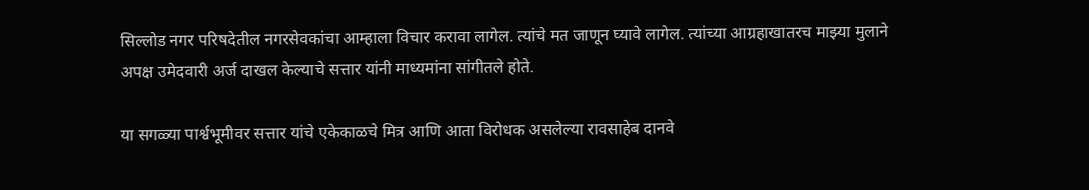सिल्लोड नगर परिषदेतील नगरसेवकांचा आम्हाला विचार करावा लागेल. त्यांचे मत जाणून घ्यावे लागेल. त्यांच्या आग्रहाखातरच माझ्या मुलाने अपक्ष उमेदवारी अर्ज दाखल केल्याचे सत्तार यांनी माध्यमांना सांगीतले होते.

या सगळ्या पार्श्वभूमीवर सत्तार यांचे एकेकाळचे मित्र आणि आता विरोधक असलेल्या रावसाहेब दानवे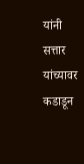यांनी सत्तार यांच्यावर कडाडून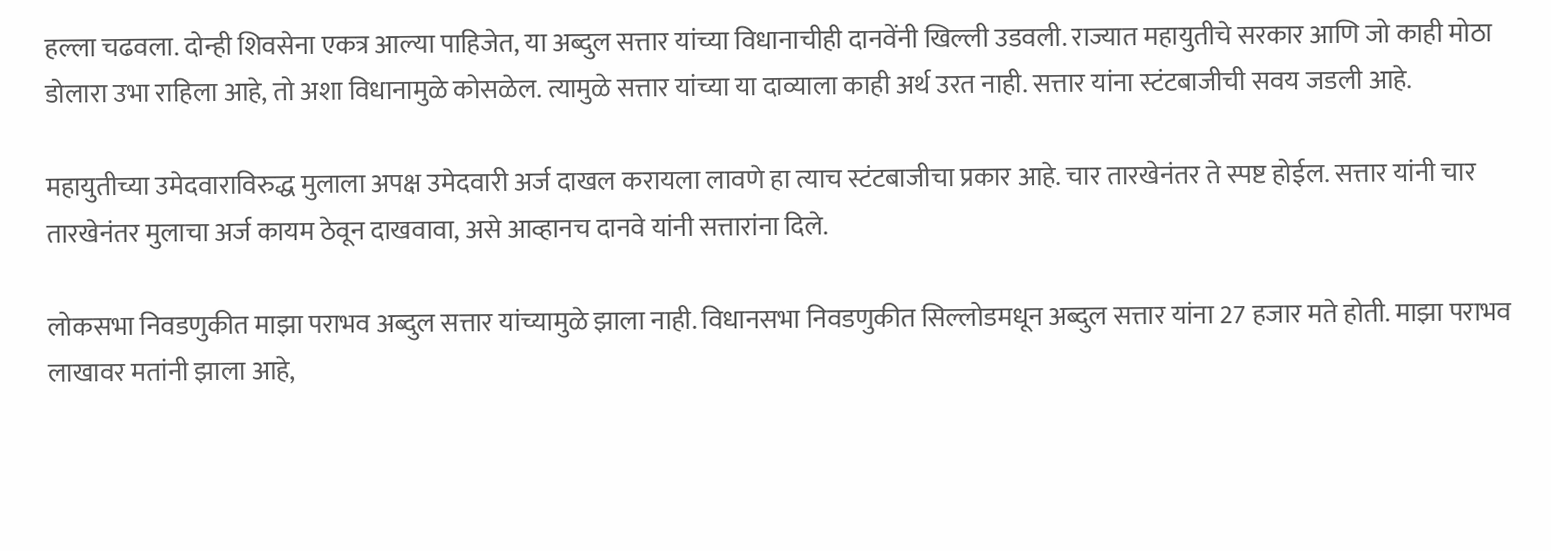हल्ला चढवला. दोन्ही शिवसेना एकत्र आल्या पाहिजेत, या अब्दुल सत्तार यांच्या विधानाचीही दानवेंनी खिल्ली उडवली. राज्यात महायुतीचे सरकार आणि जो काही मोठा डोलारा उभा राहिला आहे, तो अशा विधानामुळे कोसळेल. त्यामुळे सत्तार यांच्या या दाव्याला काही अर्थ उरत नाही. सत्तार यांना स्टंटबाजीची सवय जडली आहे.

महायुतीच्या उमेदवाराविरुद्ध मुलाला अपक्ष उमेदवारी अर्ज दाखल करायला लावणे हा त्याच स्टंटबाजीचा प्रकार आहे. चार तारखेनंतर ते स्पष्ट होईल. सत्तार यांनी चार तारखेनंतर मुलाचा अर्ज कायम ठेवून दाखवावा, असे आव्हानच दानवे यांनी सत्तारांना दिले.

लोकसभा निवडणुकीत माझा पराभव अब्दुल सत्तार यांच्यामुळे झाला नाही. विधानसभा निवडणुकीत सिल्लोडमधून अब्दुल सत्तार यांना 27 हजार मते होती. माझा पराभव लाखावर मतांनी झाला आहे,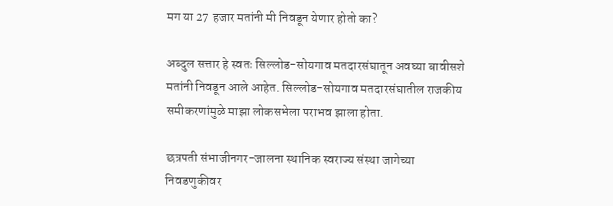मग या 27 हजार मतांनी मी निवडून येणार होतो का?

अब्दुल सत्तार हे स्वतः सिल्लोड-सोयगाव मतदारसंघातून अवघ्या बावीसशे मतांनी निवडून आले आहेत. सिल्लोड-सोयगाव मतदारसंघातील राजकीय समीकरणांमुळे माझा लोकसभेला पराभव झाला होता.

छत्रपती संभाजीनगर-जालना स्थानिक स्वराज्य संस्था जागेच्या निवडणुकीवर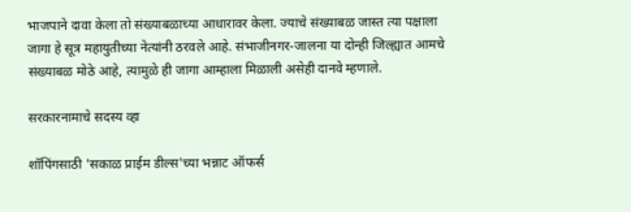भाजपाने दावा केला तो संख्याबळाच्या आधारावर केला. ज्याचे संख्याबळ जास्त त्या पक्षाला जागा हे सूत्र महायुतीच्या नेत्यांनी ठरवले आहे. संभाजीनगर-जालना या दोन्ही जिल्ह्यात आमचे संख्याबळ मोठे आहे, त्यामुळे ही जागा आम्हाला मिळाली असेही दानवे म्हणाले.

सरकारनामाचे सदस्य व्हा

शॉपिंगसाठी 'सकाळ प्राईम डील्स'च्या भन्नाट ऑफर्स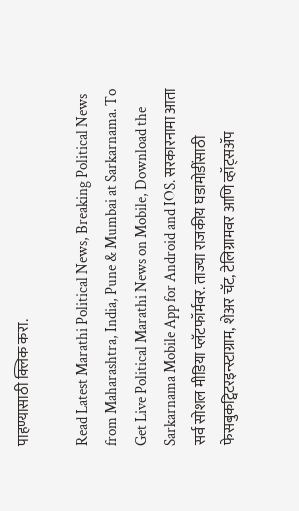पाहण्यासाठी क्लिक करा.

Read Latest Marathi Political News, Breaking Political News from Maharashtra, India, Pune & Mumbai at Sarkarnama. To Get Live Political Marathi News on Mobile, Download the Sarkarnama Mobile App for Android and IOS. सरकारनामा आता सर्व सोशल मीडिया प्लॅटफॉर्मवर. ताज्या राजकीय घडामोडींसाठी फेसबुकट्विटरइन्स्टाग्राम, शेअर चॅट, टेलिग्रामवर आणि व्हॉट्सॲप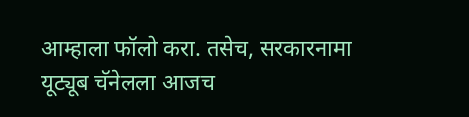आम्हाला फॉलो करा. तसेच, सरकारनामा यूट्यूब चॅनेलला आजच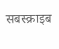सबस्क्राइब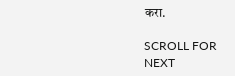करा.

SCROLL FOR NEXT